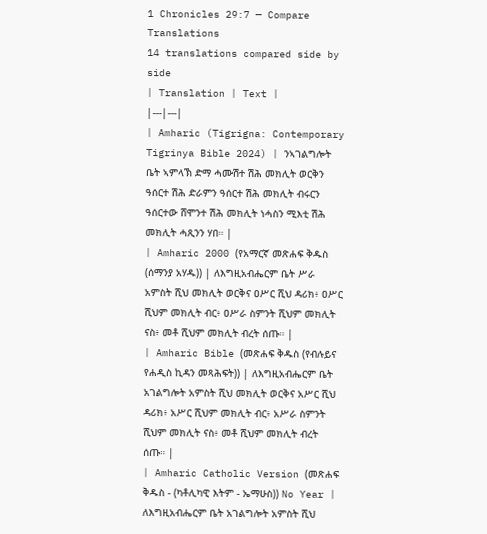1 Chronicles 29:7 — Compare Translations
14 translations compared side by side
| Translation | Text |
|---|---|
| Amharic (Tigrigna: Contemporary Tigrinya Bible 2024) | ንኣገልግሎት ቤት ኣምላኽ ድማ ሓሙሽተ ሽሕ መክሊት ወርቅን ዓሰርተ ሽሕ ድራምን ዓሰርተ ሽሕ መክሊት ብሩርን ዓሰርተው ሸሞንተ ሽሕ መክሊት ነሓስን ሚእቲ ሽሕ መክሊት ሓጺንን ሃበ። |
| Amharic 2000 (የአማርኛ መጽሐፍ ቅዱስ (ሰማንያ አሃዱ)) | ለእግዚአብሔርም ቤት ሥራ አምስት ሺህ መክሊት ወርቅና ዐሥር ሺህ ዳሪክ፥ ዐሥር ሺህም መክሊት ብር፥ ዐሥራ ስምንት ሺህም መክሊት ናስ፥ መቶ ሺህም መክሊት ብረት ሰጡ። |
| Amharic Bible (መጽሐፍ ቅዱስ (የብሉይና የሐዲስ ኪዳን መጻሕፍት)) | ለእግዚአብሔርም ቤት አገልግሎት አምስት ሺህ መክሊት ወርቅና አሥር ሺህ ዳሪክ፥ አሥር ሺህም መክሊት ብር፥ አሥራ ስምንት ሺህም መክሊት ናስ፥ መቶ ሺህም መክሊት ብረት ሰጡ። |
| Amharic Catholic Version (መጽሐፍ ቅዱስ - (ካቶሊካዊ እትም - ኤማሁስ)) No Year | ለእግዚአብሔርም ቤት አገልግሎት አምስት ሺህ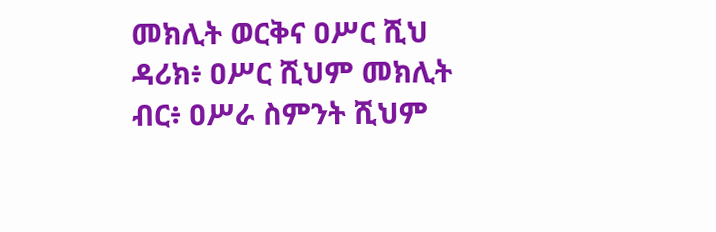መክሊት ወርቅና ዐሥር ሺህ ዳሪክ፥ ዐሥር ሺህም መክሊት ብር፥ ዐሥራ ስምንት ሺህም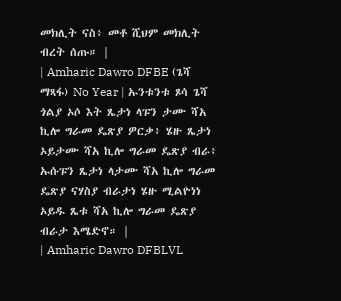መክሊት ናስ፥ መቶ ሺህም መክሊት ብረት ሰጡ። |
| Amharic Dawro DFBE (ጌሻ ማጻፋ) No Year | ኡንቱንቱ ጾሳ ጌሻ ጎልያ ኦሶ እት ጼታነ ላፑን ታሙ ሻአ ኪሎ ግራመ ዴጽያ ዎርቃ፥ ሄዙ ጼታነ ኦይታሙ ሻአ ኪሎ ግራመ ዴጽያ ብራ፥ ኡሱፑን ጼታነ ላታሙ ሻአ ኪሎ ግራመ ዴጽያ ናሃስያ ብራታነ ሄዙ ሚልዮነነ ኦይዱ ጼቱ ሻአ ኪሎ ግራመ ዴጽያ ብራታ እሜድኖ። |
| Amharic Dawro DFBLVL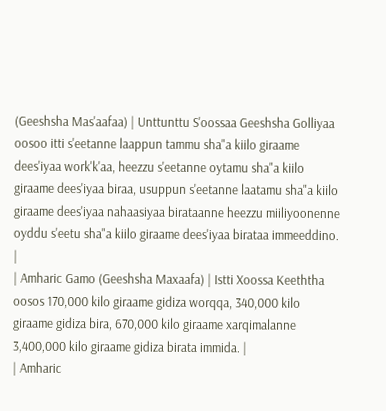(Geeshsha Mas'aafaa) | Unttunttu S'oossaa Geeshsha Golliyaa oosoo itti s'eetanne laappun tammu sha"a kiilo giraame dees'iyaa work'k'aa, heezzu s'eetanne oytamu sha"a kiilo giraame dees'iyaa biraa, usuppun s'eetanne laatamu sha"a kiilo giraame dees'iyaa nahaasiyaa birataanne heezzu miiliyoonenne oyddu s'eetu sha"a kiilo giraame dees'iyaa birataa immeeddino. |
| Amharic Gamo (Geeshsha Maxaafa) | Istti Xoossa Keeththa oosos 170,000 kilo giraame gidiza worqqa, 340,000 kilo giraame gidiza bira, 670,000 kilo giraame xarqimalanne 3,400,000 kilo giraame gidiza birata immida. |
| Amharic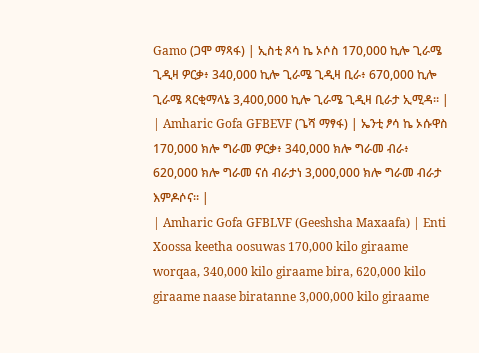Gamo (ጋሞ ማጻፋ) | ኢስቲ ጾሳ ኬ ኦሶስ 170,000 ኪሎ ጊራሜ ጊዲዛ ዎርቃ፥ 340,000 ኪሎ ጊራሜ ጊዲዛ ቢራ፥ 670,000 ኪሎ ጊራሜ ጻርቂማላኔ 3,400,000 ኪሎ ጊራሜ ጊዲዛ ቢራታ ኢሚዳ። |
| Amharic Gofa GFBEVF (ጌሻ ማፃፋ) | ኤንቲ ፆሳ ኬ ኦሱዋስ 170,000 ክሎ ግራመ ዎርቃ፥ 340,000 ክሎ ግራመ ብራ፥ 620,000 ክሎ ግራመ ናሰ ብራታነ 3,000,000 ክሎ ግራመ ብራታ እምዶሶና። |
| Amharic Gofa GFBLVF (Geeshsha Maxaafa) | Enti Xoossa keetha oosuwas 170,000 kilo giraame worqaa, 340,000 kilo giraame bira, 620,000 kilo giraame naase biratanne 3,000,000 kilo giraame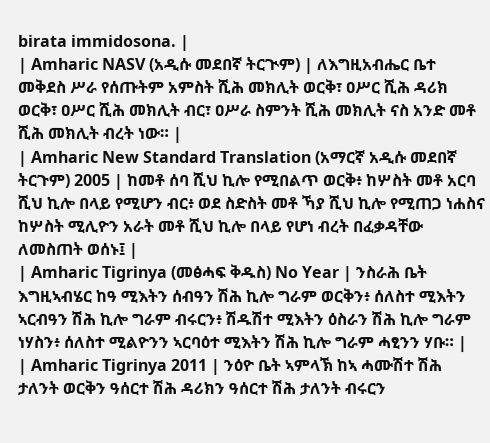birata immidosona. |
| Amharic NASV (አዲሱ መደበኛ ትርጒም) | ለእግዚአብሔር ቤተ መቅደስ ሥራ የሰጡትም አምስት ሺሕ መክሊት ወርቅ፣ ዐሥር ሺሕ ዳሪክ ወርቅ፣ ዐሥር ሺሕ መክሊት ብር፣ ዐሥራ ስምንት ሺሕ መክሊት ናስ አንድ መቶ ሺሕ መክሊት ብረት ነው። |
| Amharic New Standard Translation (አማርኛ አዲሱ መደበኛ ትርጉም) 2005 | ከመቶ ሰባ ሺህ ኪሎ የሚበልጥ ወርቅ፥ ከሦስት መቶ አርባ ሺህ ኪሎ በላይ የሚሆን ብር፥ ወደ ስድስት መቶ ኻያ ሺህ ኪሎ የሚጠጋ ነሐስና ከሦስት ሚሊዮን አራት መቶ ሺህ ኪሎ በላይ የሆነ ብረት በፈቃዳቸው ለመስጠት ወሰኑ፤ |
| Amharic Tigrinya (መፅሓፍ ቅዱስ) No Year | ንስራሕ ቤት እግዚኣብሄር ከዓ ሚእትን ሰብዓን ሽሕ ኪሎ ግራም ወርቅን፥ ሰለስተ ሚእትን ኣርብዓን ሽሕ ኪሎ ግራም ብሩርን፥ ሽዱሽተ ሚእትን ዕስራን ሽሕ ኪሎ ግራም ነሃስን፥ ሰለስተ ሚልዮንን ኣርባዕተ ሚእትን ሽሕ ኪሎ ግራም ሓፂንን ሃቡ። |
| Amharic Tigrinya 2011 | ንዕዮ ቤት ኣምላኽ ከኣ ሓሙሽተ ሽሕ ታለንት ወርቅን ዓሰርተ ሽሕ ዳሪክን ዓሰርተ ሽሕ ታለንት ብሩርን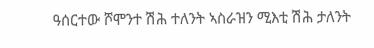ዓሰርተው ሾሞንተ ሽሕ ተለንት ኣስራዝን ሚእቲ ሽሕ ታለንት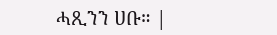ሓጺንን ሀቡ። |